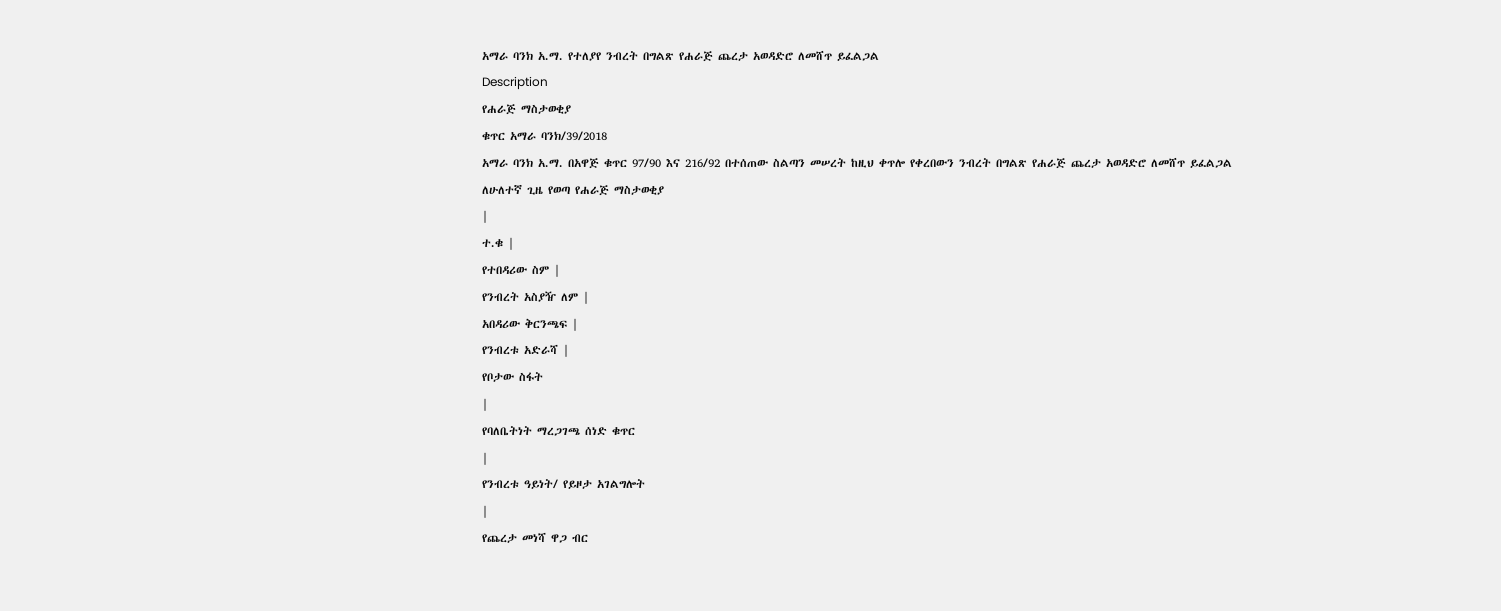አማራ ባንክ አ.ማ. የተለያየ ንብረት በግልጽ የሐራጅ ጨረታ አወዳድሮ ለመሸጥ ይፈልጋል
Description
የሐራጅ ማስታወቂያ
ቁጥር አማራ ባንክ/39/2018
አማራ ባንክ አ.ማ. በአዋጅ ቁጥር 97/90 እና 216/92 በተሰጠው ስልጣን መሠረት ከዚህ ቀጥሎ የቀረበውን ንብረት በግልጽ የሐራጅ ጨረታ አወዳድሮ ለመሸጥ ይፈልጋል
ለሁለተኛ ጊዜ የወጣ የሐራጅ ማስታወቂያ
|
ተ.ቁ |
የተበዳሪው ስም |
የንብረት አስያዥ ለም |
አበዳሪው ቅርንጫፍ |
የንብረቱ አድራሻ |
የቦታው ስፋት
|
የባለቤትነት ማረጋገጫ ሰነድ ቁጥር
|
የንብረቱ ዓይነት/ የይዞታ አገልግሎት
|
የጨረታ መነሻ ዋጋ ብር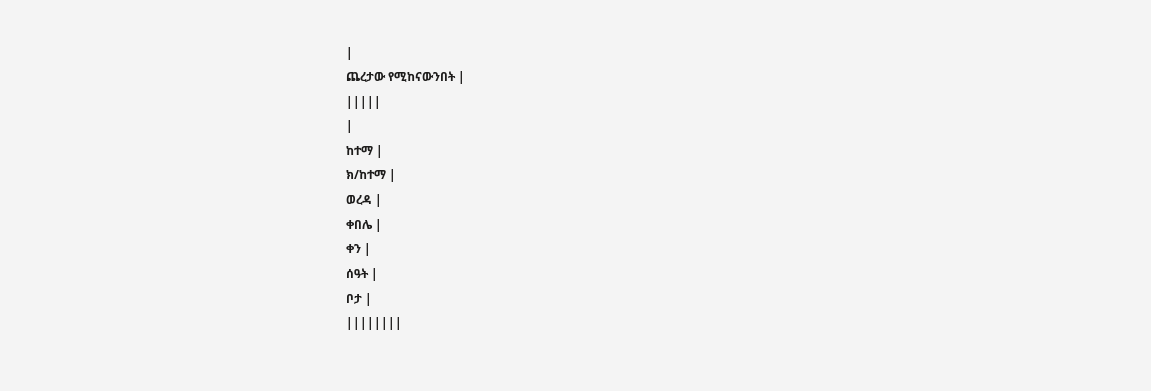|
ጨረታው የሚከናውንበት |
|||||
|
ከተማ |
ክ/ከተማ |
ወረዳ |
ቀበሌ |
ቀን |
ሰዓት |
ቦታ |
||||||||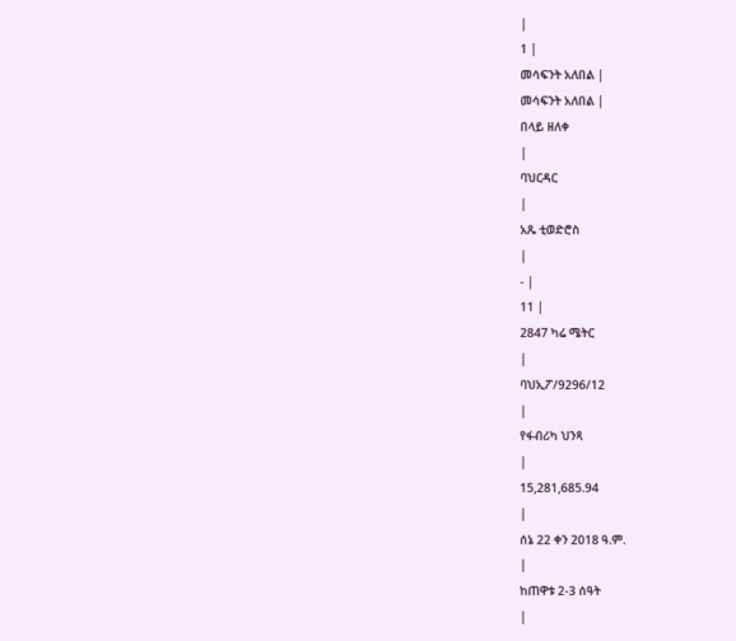|
1 |
መሳፍንት አለበል |
መሳፍንት አለበል |
በላይ ዘለቀ
|
ባህርዳር
|
አጼ ቲወድሮስ
|
- |
11 |
2847 ካሬ ሜትር
|
ባህኢፖ/9296/12
|
የፋብሪካ ህንጻ
|
15,281,685.94
|
ሰኔ 22 ቀን 2018 ዓ.ም.
|
ከጠዋቱ 2-3 ሰዓት
|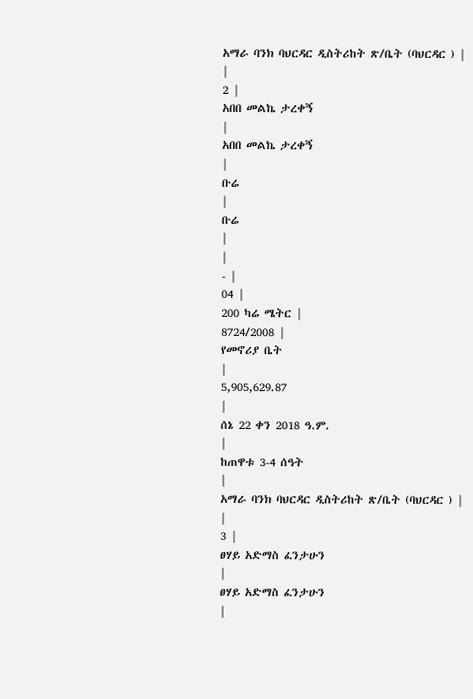አማራ ባንክ ባህርዳር ዲስትሪከት ጽ/ቤት (ባህርዳር ) |
|
2 |
አበበ መልኬ ታረቀኝ
|
አበበ መልኬ ታረቀኝ
|
ቡሬ
|
ቡሬ
|
|
- |
04 |
200 ካሬ ሜትር |
8724/2008 |
የመኖሪያ ቤት
|
5,905,629.87
|
ሰኔ 22 ቀን 2018 ዓ.ም.
|
ከጠዋቱ 3-4 ሰዓት
|
አማራ ባንክ ባህርዳር ዲስትሪከት ጽ/ቤት (ባህርዳር ) |
|
3 |
ፀሃይ አድማስ ፈንታሁን
|
ፀሃይ አድማስ ፈንታሁን
|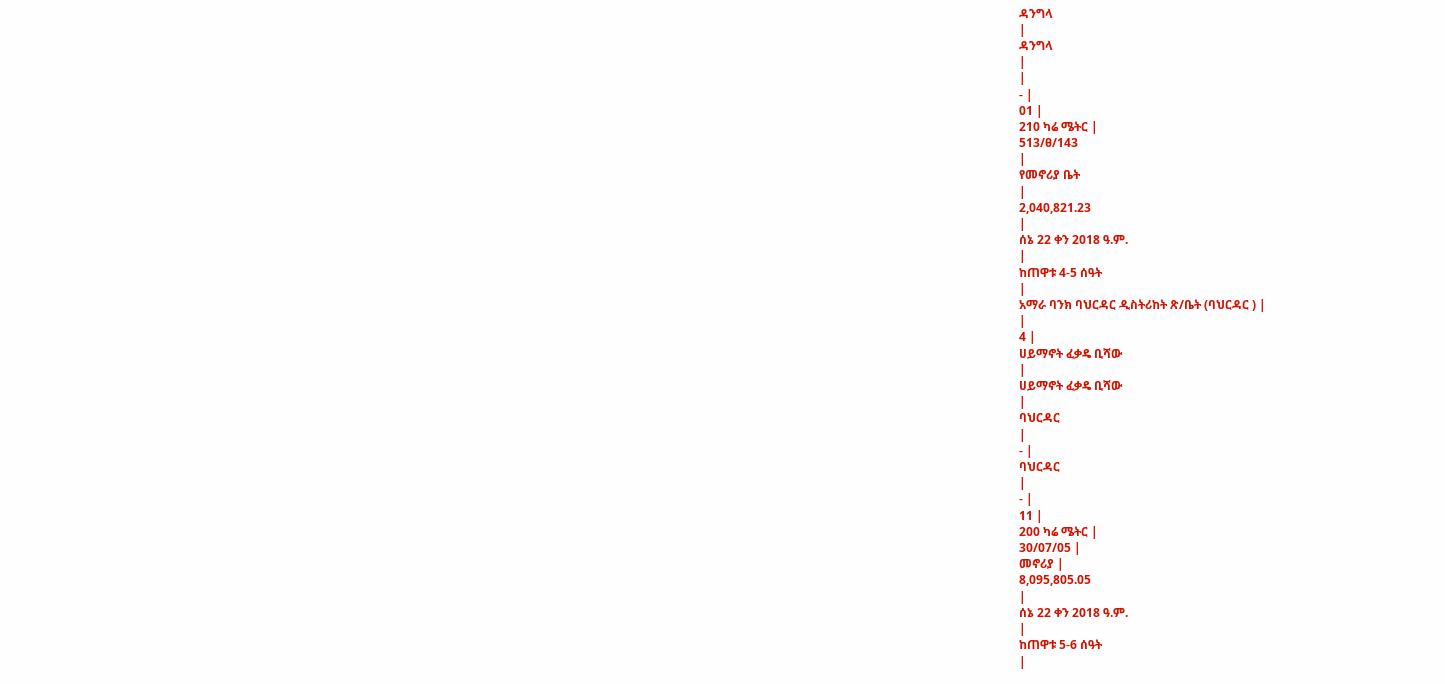ዳንግላ
|
ዳንግላ
|
|
- |
01 |
210 ካሬ ሜትር |
513/ፀ/143
|
የመኖሪያ ቤት
|
2,040,821.23
|
ሰኔ 22 ቀን 2018 ዓ.ም.
|
ከጠዋቱ 4-5 ሰዓት
|
አማራ ባንክ ባህርዳር ዲስትሪከት ጽ/ቤት (ባህርዳር ) |
|
4 |
ሀይማኖት ፈቃዴ ቢሻው
|
ሀይማኖት ፈቃዴ ቢሻው
|
ባህርዳር
|
- |
ባህርዳር
|
- |
11 |
200 ካሬ ሜትር |
30/07/05 |
መኖሪያ |
8,095,805.05
|
ሰኔ 22 ቀን 2018 ዓ.ም.
|
ከጠዋቱ 5-6 ሰዓት
|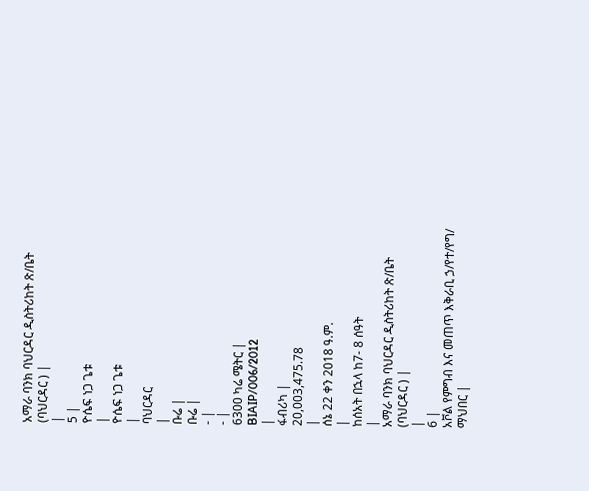አማራ ባንክ ባህርዳር ዲስትሪከት ጽ/ቤት (ባህርዳር ) |
|
5 |
ዮሴፍ ነጋ ጌቱ
|
ዮሴፍ ነጋ ጌቱ
|
ባህርዳር
|
ቡሬ |
ቡሬ |
- |
- |
6300 ካሬ ሜትር |
BIAIP/006/2012
|
ፋብሪካ |
20,003,475.78
|
ሰኔ 22 ቀን 2018 ዓ.ም.
|
ከሰአት በኋላ ከ7- 8 ሰዓት
|
አማራ ባንክ ባህርዳር ዲስትሪከት ጽ/ቤት (ባህርዳር ) |
|
6 |
አቮል የምግብ እና መጠጥ እቅራቢ ኃ/የተ/የግ/ ማህበር |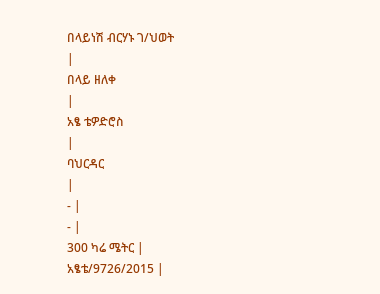በላይነሽ ብርሃኑ ገ/ህወት
|
በላይ ዘለቀ
|
አፄ ቴዎድሮስ
|
ባህርዳር
|
- |
- |
300 ካሬ ሜትር |
አፄቴ/9726/2015 |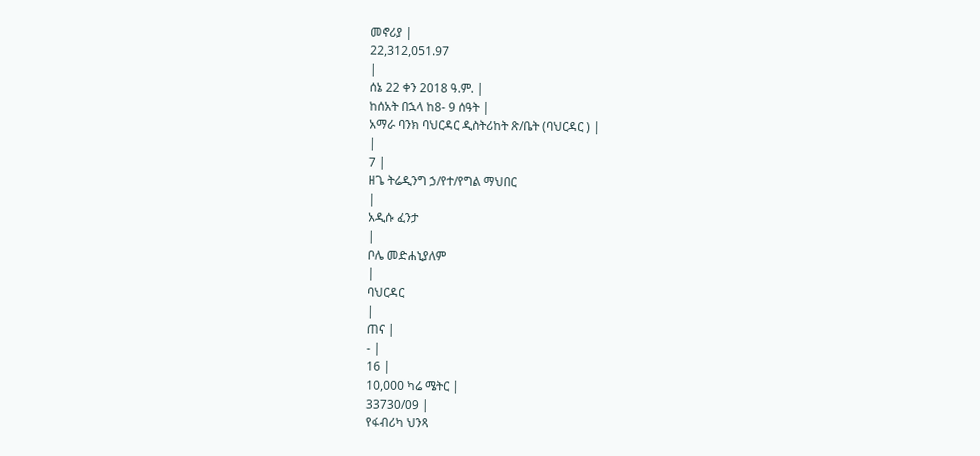መኖሪያ |
22,312,051.97
|
ሰኔ 22 ቀን 2018 ዓ.ም. |
ከሰአት በኋላ ከ8- 9 ሰዓት |
አማራ ባንክ ባህርዳር ዲስትሪከት ጽ/ቤት (ባህርዳር ) |
|
7 |
ዘጌ ትሬዲንግ ኃ/የተ/የግል ማህበር
|
አዲሱ ፈንታ
|
ቦሌ መድሐኒያለም
|
ባህርዳር
|
ጠና |
- |
16 |
10,000 ካሬ ሜትር |
33730/09 |
የፋብሪካ ህንጻ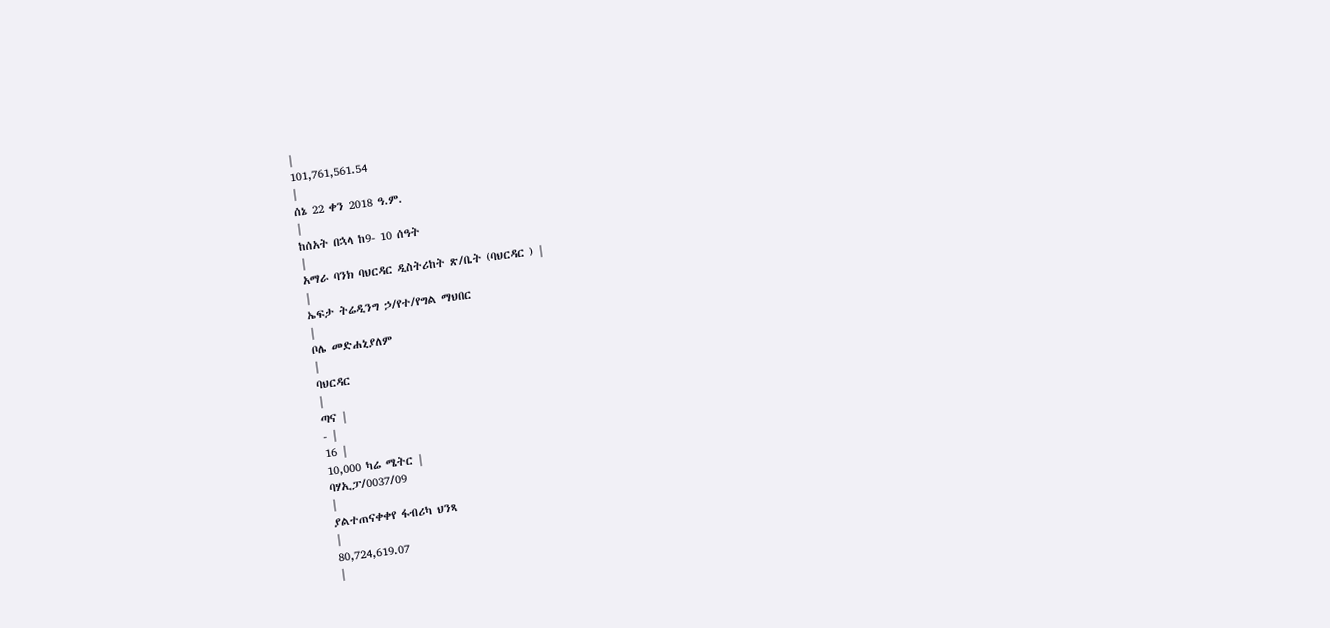|
101,761,561.54
|
ሰኔ 22 ቀን 2018 ዓ.ም.
|
ከሰአት በኋላ ከ9- 10 ሰዓት
|
አማራ ባንክ ባህርዳር ዲስትሪከት ጽ/ቤት (ባህርዳር ) |
|
ኤፍታ ትሬዲንግ ኃ/የተ/የግል ማህበር
|
ቦሌ መድሐኒያለም
|
ባህርዳር
|
ጣና |
- |
16 |
10,000 ካሬ ሜትር |
ባሃኢፓ/0037/09
|
ያልተጠናቀቀየ ፋብሪካ ህንጻ
|
80,724,619.07
|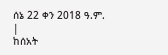ሰኔ 22 ቀን 2018 ዓ.ም.
|
ከሰአት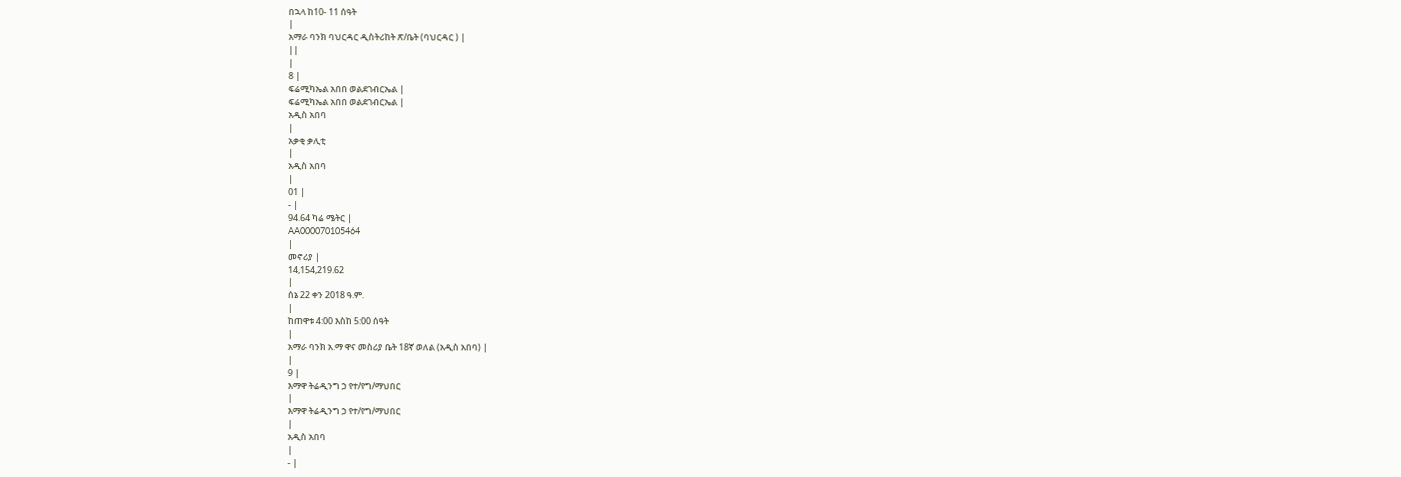በኋላ ከ10- 11 ሰዓት
|
አማራ ባንክ ባህርዳር ዲስትሪከት ጽ/ቤት (ባህርዳር ) |
||
|
8 |
ፍሬሚካኤል አበበ ወልደገብርኤል |
ፍሬሚካኤል አበበ ወልደገብርኤል |
አዲስ አበባ
|
አቃቂ ቃሊቲ
|
አዲስ አበባ
|
01 |
- |
94.64 ካሬ ሜትር |
AA000070105464
|
መኖሪያ |
14,154,219.62
|
ሰኔ 22 ቀን 2018 ዓ.ም.
|
ከጠዋቱ 4:00 እስከ 5:00 ሰዓት
|
አማራ ባንክ አ.ማ ዋና መስሪያ ቤት 18ኛ ወለል (አዲስ አበባ) |
|
9 |
እማዋ ትሬዲንግ ኃ የተ/የግ/ማህበር
|
እማዋ ትሬዲንግ ኃ የተ/የግ/ማህበር
|
አዲስ አበባ
|
- |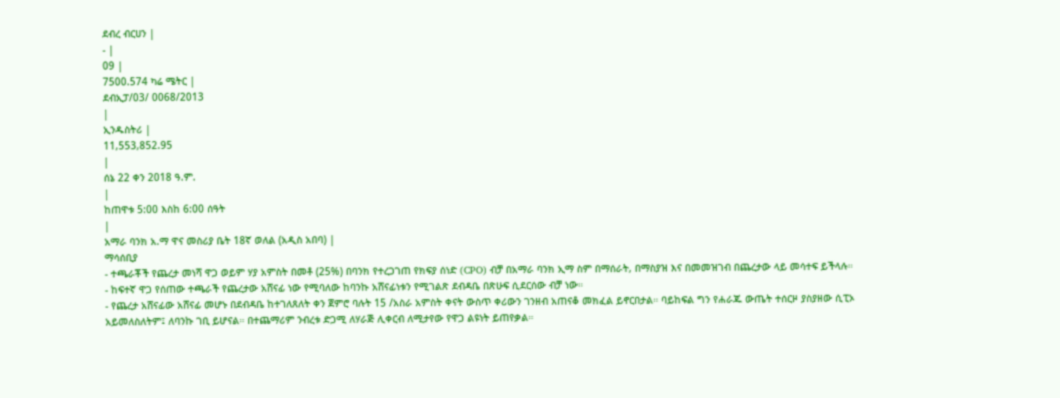ደብረ ብርሀን |
- |
09 |
7500.574 ካሬ ሜትር |
ደብኢፓ/03/ 0068/2013
|
ኢንዱስትሪ |
11,553,852.95
|
ሰኔ 22 ቀን 2018 ዓ.ም.
|
ከጠዋቱ 5:00 እስከ 6:00 ሰዓት
|
አማራ ባንክ አ.ማ ዋና መስሪያ ቤት 18ኛ ወለል (አዲስ አበባ) |
ማሳሰቢያ
- ተጫራቾች የጨረታ መነሻ ዋጋ ወይም ሃያ አምስት በመቶ (25%) በባንክ የተረጋገጠ የክፍያ ሰነድ (CPO) ብቻ በአማራ ባንክ ኢማ ስም በማሰራት, በማስያዝ እና በመመዝገብ በጨረታው ላይ መሳተፍ ይችላሉ።
- ከፍተኛ ዋጋ የሰጠው ተጫራች የጨረታው አሸናፊ ነው የሚባለው ከባንኩ አሸናፊነቱን የሚገልጽ ደብዳቤ በጽሁፍ ሲደርሰው ብቻ ነው።
- የጨረታ አሸናፊው አሸናፊ መሆኑ በደብዳቤ ከተገለጸለት ቀን ጀምሮ ባሉት 15 /አስራ አምስት ቀናት ውስጥ ቀሪውን ገንዘብ አጠናቆ መክፈል ይኖርበታል። ባይከፍል ግን የሐራጁ ውጤት ተሰርዞ ያስያዘው ሲፒኦ አይመለስለትም፤ ለባንኩ ገቢ ይሆናል። በተጨማሪም ንብረቱ ድጋሚ ለሃራጅ ሊቀርብ ለሚታየው የዋጋ ልዩነት ይጠየቃል።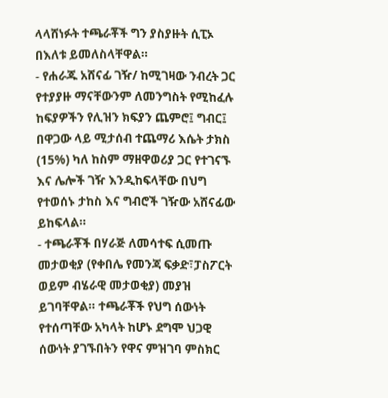ላላሸነፉት ተጫራቾች ግን ያስያዙት ሲፒኦ በእለቱ ይመለስላቸዋል።
- የሐራጁ አሸናፊ ገዥ/ ከሚገዛው ንብረት ጋር የተያያዙ ማናቸውንም ለመንግስት የሚከፈሉ ከፍያዎችን የሊዝን ክፍያን ጨምሮ፤ ግብር፤ በዋጋው ላይ ሚታሰብ ተጨማሪ እሴት ታክስ (15%) ካለ ከስም ማዘዋወሪያ ጋር የተገናኙ እና ሌሎች ገዥ እንዲከፍላቸው በህግ የተወሰኑ ታከስ እና ግብሮች ገዥው አሸናፊው ይከፍላል።
- ተጫራቾች በሃራጅ ለመሳተፍ ሲመጡ መታወቂያ (የቀበሌ የመንጃ ፍቃድ፣ፓስፖርት ወይም ብሄራዊ መታወቂያ) መያዝ ይገባቸዋል። ተጫራቾች የህግ ሰውነት የተሰጣቸው አካላት ከሆኑ ደግሞ ህጋዊ ሰውነት ያገኙበትን የዋና ምዝገባ ምስክር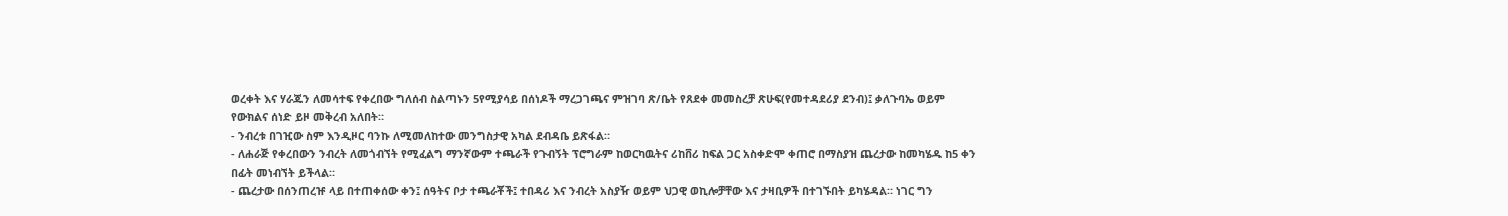ወረቀት እና ሃራጁን ለመሳተፍ የቀረበው ግለሰብ ስልጣኑን 5የሚያሳይ በሰነዶች ማረጋገጫና ምዝገባ ጽ/ቤት የጸደቀ መመስረቻ ጽሁፍ(የመተዳደሪያ ደንብ)፤ ቃለጉባኤ ወይም የውክልና ሰነድ ይዞ መቅረብ አለበት።
- ንብረቱ በገዢው ስም እንዲዞር ባንኩ ለሚመለከተው መንግስታዊ አካል ደብዳቤ ይጽፋል።
- ለሐራጅ የቀረበውን ንብረት ለመጎብኘት የሚፈልግ ማንኛውም ተጫራች የጉብኝት ፕሮግራም ከወርካዉትና ሪከቨሪ ከፍል ጋር አስቀድሞ ቀጠሮ በማስያዝ ጨረታው ከመካሄዱ ከ5 ቀን በፊት መነብኘት ይችላል።
- ጨረታው በሰንጠረዡ ላይ በተጠቀሰው ቀን፤ ሰዓትና ቦታ ተጫራቾች፤ ተበዳሪ እና ንብረት አስያዥ ወይም ህጋዊ ወኪሎቻቸው እና ታዛቢዎች በተገኙበት ይካሄዳል። ነገር ግን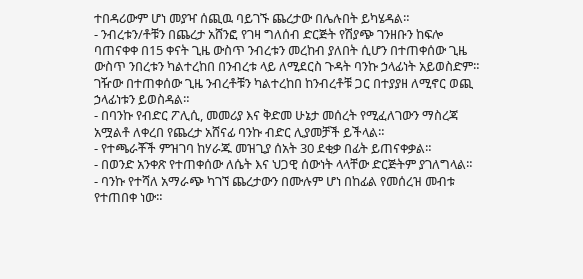ተበዳሪውም ሆነ መያዣ ሰጪዉ ባይገኙ ጨረታው በሌሉበት ይካሄዳል።
- ንብረቱን/ቶቹን በጨረታ አሸንፎ የገዛ ግለሰብ ድርጅት የሽያጭ ገንዘቡን ከፍሎ ባጠናቀቀ በ15 ቀናት ጊዜ ውስጥ ንብረቱን መረከብ ያለበት ሲሆን በተጠቀሰው ጊዜ ውስጥ ንበረቱን ካልተረከበ በንብረቱ ላይ ለሚደርስ ጉዳት ባንኩ ኃላፊነት አይወስድም። ገዥው በተጠቀሰው ጊዜ ንብረቶቹን ካልተረከበ ከንብረቶቹ ጋር በተያያዘ ለሚኖር ወጪ ኃላፊነቱን ይወስዳል።
- በባንኩ የብድር ፖሊሲ, መመሪያ እና ቅድመ ሁኔታ መሰረት የሚፈለገውን ማስረጃ አሟልቶ ለቀረበ የጨረታ አሸናፊ ባንኩ ብድር ሊያመቻች ይችላል።
- የተጫራቾች ምዝገባ ከሃራጁ መዝጊያ ሰአት 30 ደቂቃ በፊት ይጠናቀቃል።
- በወንድ አንቀጽ የተጠቀሰው ለሴት እና ህጋዊ ሰውነት ላላቸው ድርጅትም ያገለግላል።
- ባንኩ የተሻለ አማራጭ ካገኘ ጨረታውን በሙሉም ሆነ በከፊል የመሰረዝ መብቱ የተጠበቀ ነው።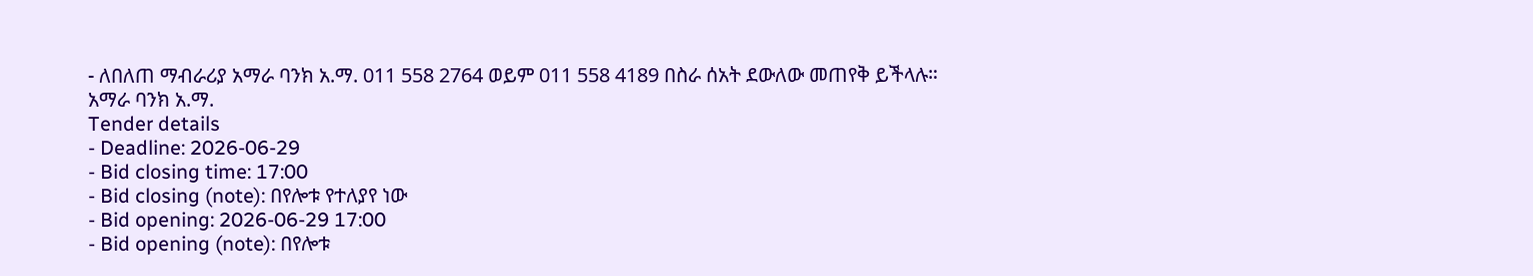- ለበለጠ ማብራሪያ አማራ ባንክ አ.ማ. 011 558 2764 ወይም 011 558 4189 በስራ ሰአት ደውለው መጠየቅ ይችላሉ።
አማራ ባንክ አ.ማ.
Tender details
- Deadline: 2026-06-29
- Bid closing time: 17:00
- Bid closing (note): በየሎቱ የተለያየ ነው
- Bid opening: 2026-06-29 17:00
- Bid opening (note): በየሎቱ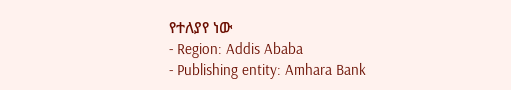የተለያየ ነው
- Region: Addis Ababa
- Publishing entity: Amhara Bank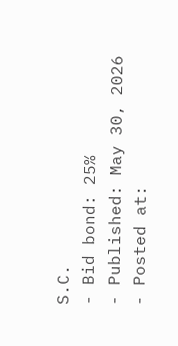S.C.
- Bid bond: 25%
- Published: May 30, 2026
- Posted at: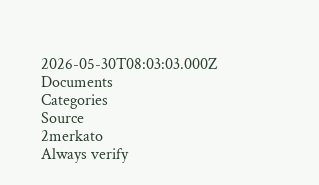2026-05-30T08:03:03.000Z
Documents
Categories
Source
2merkato
Always verify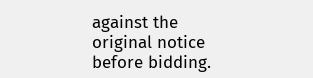against the original notice before bidding.